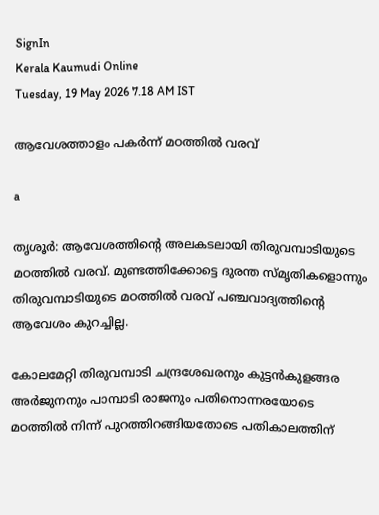SignIn
Kerala Kaumudi Online
Tuesday, 19 May 2026 7.18 AM IST

ആവേശത്താളം പകർന്ന് മഠത്തിൽ വരവ്

a

തൃശൂർ: ആവേശത്തിന്റെ അലകടലായി തിരുവമ്പാടിയുടെ മഠത്തിൽ വരവ്. മുണ്ടത്തിക്കോട്ടെ ദുരന്ത സ്മൃതികളൊന്നും തിരുവമ്പാടിയുടെ മഠത്തിൽ വരവ് പഞ്ചവാദ്യത്തിന്റെ ആവേശം കുറച്ചില്ല.

കോലമേറ്റി തിരുവമ്പാടി ചന്ദ്രശേഖരനും കുട്ടൻകുളങ്ങര അർജുനനും പാമ്പാടി രാജനും പതിനൊന്നരയോടെ മഠത്തിൽ നിന്ന് പുറത്തിറങ്ങിയതോടെ പതികാലത്തിന്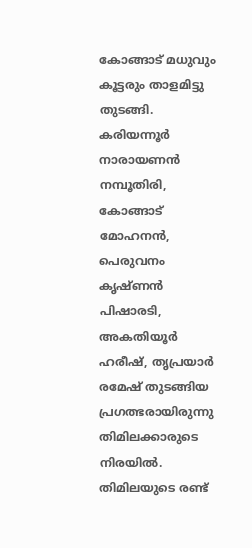കോങ്ങാട് മധുവും കൂട്ടരും താളമിട്ടു തുടങ്ങി. കരിയന്നൂർ നാരായണൻ നമ്പൂതിരി, കോങ്ങാട് മോഹനൻ, പെരുവനം കൃഷ്ണൻ പിഷാരടി, അകതിയൂർ ഹരീഷ്, തൃപ്രയാർ രമേഷ് തുടങ്ങിയ പ്രഗത്ഭരായിരുന്നു തിമിലക്കാരുടെ നിരയിൽ. തിമിലയുടെ രണ്ട്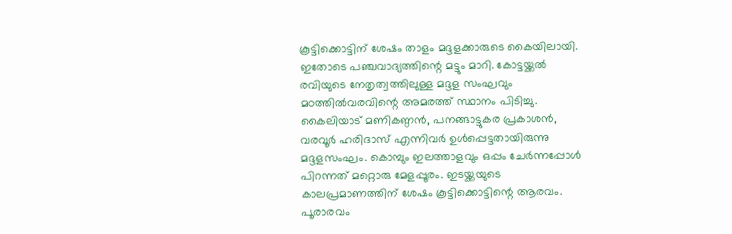കൂട്ടിക്കൊട്ടിന് ശേഷം താളം മദ്ദളക്കാരുടെ കൈയിലായി. ഇതോടെ പഞ്ചവാദ്യത്തിന്റെ മട്ടും മാറി. കോട്ടയ്ക്കൽ രവിയുടെ നേതൃത്വത്തിലുള്ള മദ്ദള സംഘവും മഠത്തിൽവരവിന്റെ അമരത്ത് സ്ഥാനം പിടിച്ചു. കൈലിയാട് മണികണ്ഠൻ, പനങ്ങാട്ടുകര പ്രകാശൻ, വരവൂർ ഹരിദാസ് എന്നിവർ ഉൾപ്പെട്ടതായിരുന്നു മദ്ദളസംഘം. കൊമ്പും ഇലത്താളവും ഒപ്പം ചേർന്നപ്പോൾ പിറന്നത് മറ്റൊരു മേളപ്പൂരം. ഇടയ്ക്കയുടെ കാലപ്രമാണത്തിന് ശേഷം കൂട്ടിക്കൊട്ടിന്റെ ആരവം. പൂരാരവം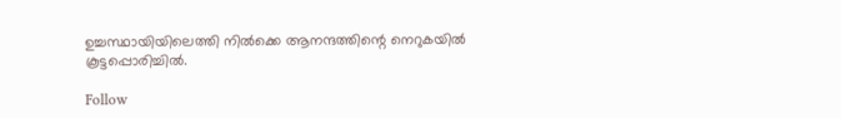ഉച്ചസ്ഥായിയിലെത്തി നിൽക്കെ ആനന്ദത്തിന്റെ നെറുകയിൽ കൂട്ടപ്പൊരിച്ചിൽ.

Follow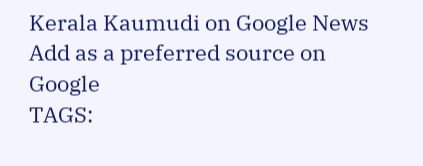Kerala Kaumudi on Google News Add as a preferred source on Google
TAGS: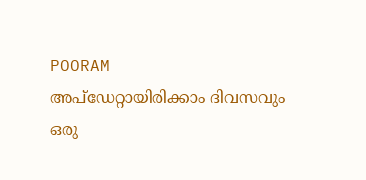POORAM
അപ്ഡേറ്റായിരിക്കാം ദിവസവും
ഒരു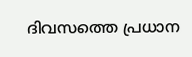ദിവസത്തെ പ്രധാന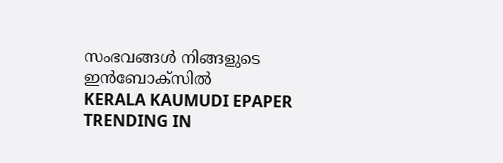സംഭവങ്ങൾ നിങ്ങളുടെ ഇൻബോക്സിൽ
KERALA KAUMUDI EPAPER
TRENDING IN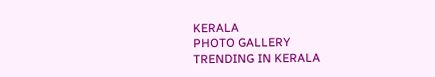KERALA
PHOTO GALLERY
TRENDING IN KERALA